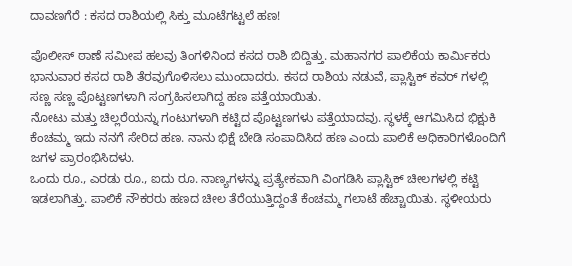ದಾವಣಗೆರೆ : ಕಸದ ರಾಶಿಯಲ್ಲಿ ಸಿಕ್ತು ಮೂಟೆಗಟ್ಟಲೆ ಹಣ!

ಪೊಲೀಸ್ ಠಾಣೆ ಸಮೀಪ ಹಲವು ತಿಂಗಳಿನಿಂದ ಕಸದ ರಾಶಿ ಬಿದ್ದಿತ್ತು. ಮಹಾನಗರ ಪಾಲಿಕೆಯ ಕಾರ್ಮಿಕರು ಭಾನುವಾರ ಕಸದ ರಾಶಿ ತೆರವುಗೊಳಿಸಲು ಮುಂದಾದರು. ಕಸದ ರಾಶಿಯ ನಡುವೆ, ಪ್ಲಾಸ್ಟಿಕ್ ಕವರ್ ಗಳಲ್ಲಿ ಸಣ್ಣ ಸಣ್ಣ ಪೊಟ್ಟಣಗಳಾಗಿ ಸಂಗ್ರಹಿಸಲಾಗಿದ್ದ ಹಣ ಪತ್ತೆಯಾಯಿತು.
ನೋಟು ಮತ್ತು ಚಿಲ್ಲರೆಯನ್ನು ಗಂಟುಗಳಾಗಿ ಕಟ್ಟಿದ ಪೊಟ್ಟಣಗಳು ಪತ್ತೆಯಾದವು. ಸ್ಥಳಕ್ಕೆ ಆಗಮಿಸಿದ ಭಿಕ್ಷುಕಿ ಕೆಂಚಮ್ಮ ಇದು ನನಗೆ ಸೇರಿದ ಹಣ. ನಾನು ಭಿಕ್ಷೆ ಬೇಡಿ ಸಂಪಾದಿಸಿದ ಹಣ ಎಂದು ಪಾಲಿಕೆ ಅಧಿಕಾರಿಗಳೊಂದಿಗೆ ಜಗಳ ಪ್ರಾರಂಭಿಸಿದಳು.
ಒಂದು ರೂ., ಎರಡು ರೂ., ಐದು ರೂ. ನಾಣ್ಯಗಳನ್ನು ಪ್ರತ್ಯೇಕವಾಗಿ ವಿಂಗಡಿಸಿ ಪ್ಲಾಸ್ಟಿಕ್ ಚೀಲಗಳಲ್ಲಿ ಕಟ್ಟಿ ಇಡಲಾಗಿತ್ತು. ಪಾಲಿಕೆ ನೌಕರರು ಹಣದ ಚೀಲ ತೆರೆಯುತ್ತಿದ್ದಂತೆ ಕೆಂಚಮ್ಮ ಗಲಾಟೆ ಹೆಚ್ಚಾಯಿತು. ಸ್ಥಳೀಯರು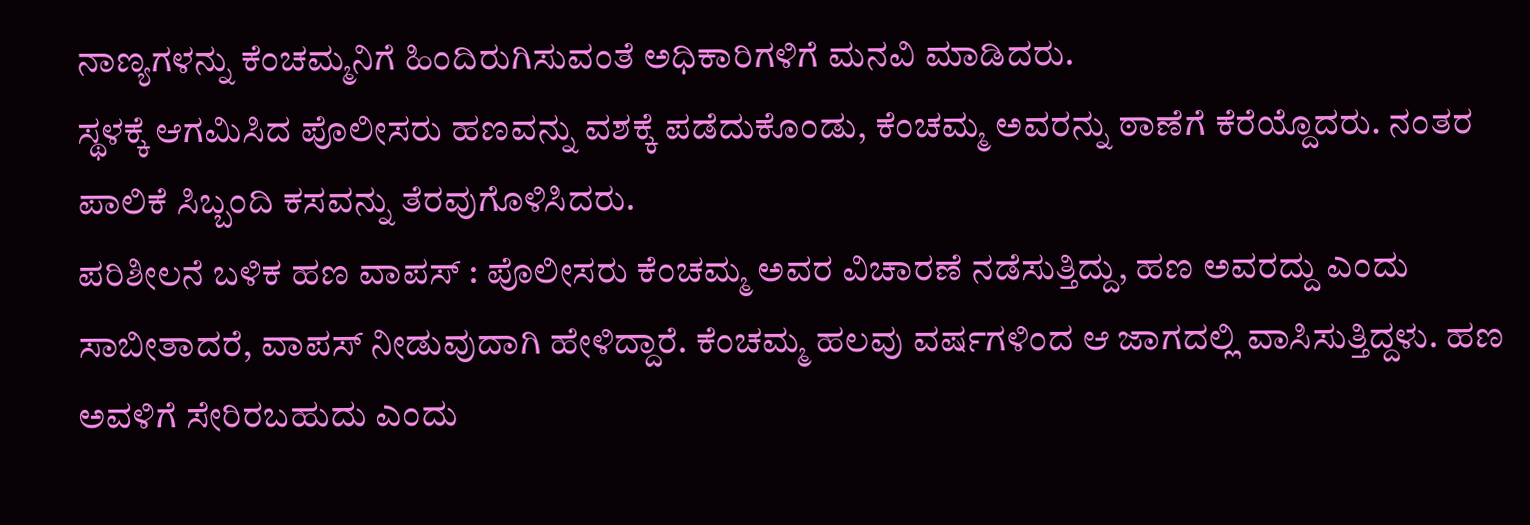ನಾಣ್ಯಗಳನ್ನು ಕೆಂಚಮ್ಮನಿಗೆ ಹಿಂದಿರುಗಿಸುವಂತೆ ಅಧಿಕಾರಿಗಳಿಗೆ ಮನವಿ ಮಾಡಿದರು.
ಸ್ಥಳಕ್ಕೆ ಆಗಮಿಸಿದ ಪೊಲೀಸರು ಹಣವನ್ನು ವಶಕ್ಕೆ ಪಡೆದುಕೊಂಡು, ಕೆಂಚಮ್ಮ ಅವರನ್ನು ಠಾಣೆಗೆ ಕೆರೆಯ್ದೊದರು. ನಂತರ ಪಾಲಿಕೆ ಸಿಬ್ಬಂದಿ ಕಸವನ್ನು ತೆರವುಗೊಳಿಸಿದರು.
ಪರಿಶೀಲನೆ ಬಳಿಕ ಹಣ ವಾಪಸ್ : ಪೊಲೀಸರು ಕೆಂಚಮ್ಮ ಅವರ ವಿಚಾರಣೆ ನಡೆಸುತ್ತಿದ್ದು, ಹಣ ಅವರದ್ದು ಎಂದು ಸಾಬೀತಾದರೆ, ವಾಪಸ್ ನೀಡುವುದಾಗಿ ಹೇಳಿದ್ದಾರೆ. ಕೆಂಚಮ್ಮ ಹಲವು ವರ್ಷಗಳಿಂದ ಆ ಜಾಗದಲ್ಲಿ ವಾಸಿಸುತ್ತಿದ್ದಳು. ಹಣ ಅವಳಿಗೆ ಸೇರಿರಬಹುದು ಎಂದು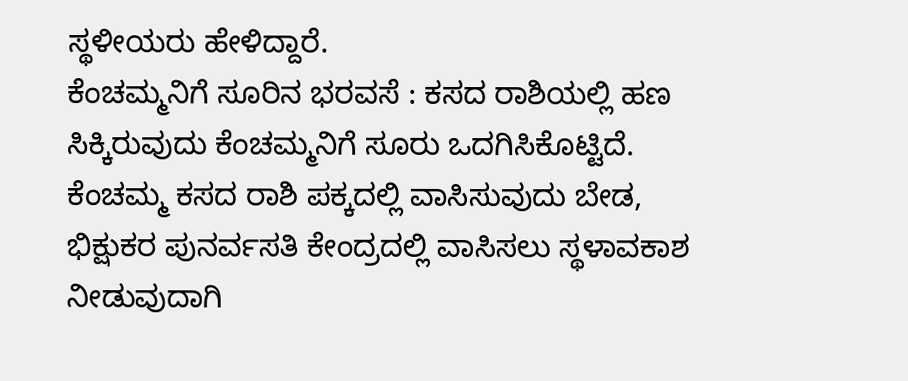ಸ್ಥಳೀಯರು ಹೇಳಿದ್ದಾರೆ.
ಕೆಂಚಮ್ಮನಿಗೆ ಸೂರಿನ ಭರವಸೆ : ಕಸದ ರಾಶಿಯಲ್ಲಿ ಹಣ ಸಿಕ್ಕಿರುವುದು ಕೆಂಚಮ್ಮನಿಗೆ ಸೂರು ಒದಗಿಸಿಕೊಟ್ಟಿದೆ. ಕೆಂಚಮ್ಮ ಕಸದ ರಾಶಿ ಪಕ್ಕದಲ್ಲಿ ವಾಸಿಸುವುದು ಬೇಡ, ಭಿಕ್ಷುಕರ ಪುನರ್ವಸತಿ ಕೇಂದ್ರದಲ್ಲಿ ವಾಸಿಸಲು ಸ್ಥಳಾವಕಾಶ ನೀಡುವುದಾಗಿ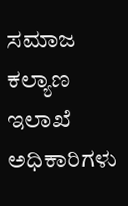ಸಮಾಜ ಕಲ್ಯಾಣ ಇಲಾಖೆ ಅಧಿಕಾರಿಗಳು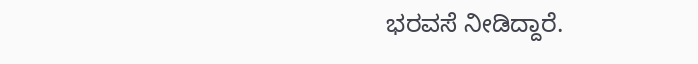ಭರವಸೆ ನೀಡಿದ್ದಾರೆ.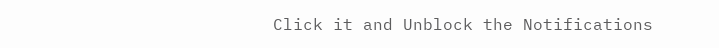Click it and Unblock the Notifications